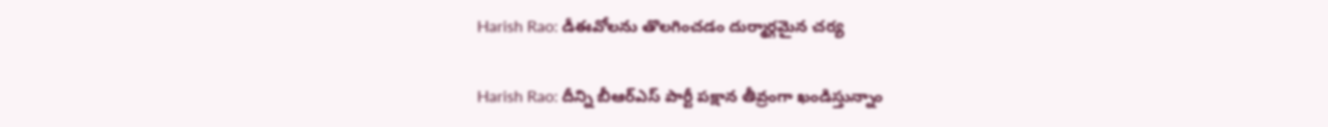Harish Rao: డీఈవోలను తొలగించడం దుర్మార్గమైన చర్య

Harish Rao: దీన్ని బీఆర్ఎస్ పార్టీ పక్షాన తీవ్రంగా ఖండిస్తున్నాం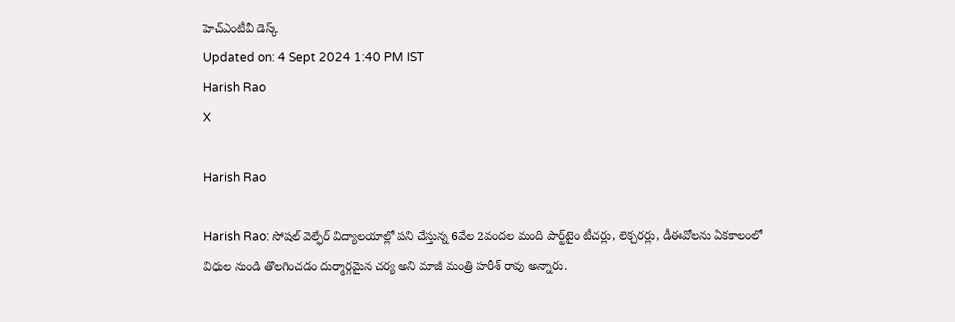హెచ్ఎంటీవీ డెస్క్
Updated on: 4 Sept 2024 1:40 PM IST
Harish Rao
X

Harish Rao

Harish Rao: సోషల్ వెల్ఫేర్ విద్యాలయాల్లో పని చేస్తున్న 6వేల 2వందల మంది పార్ట్‌టైం టీచర్లు, లెక్చరర్లు, డీఈవోలను ఏకకాలంలో విధుల నుండి తొలగించడం దుర్మార్గమైన చర్య అని మాజీ మంత్రి హరీశ్ రావు అన్నారు.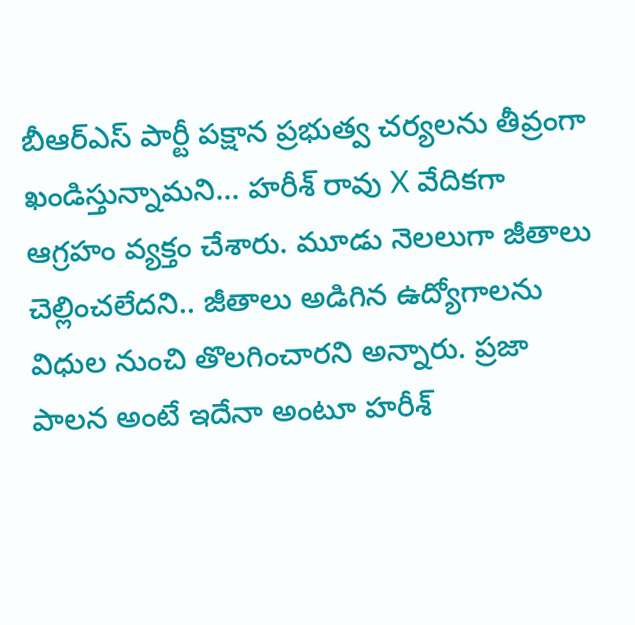బీఆర్ఎస్ పార్టీ పక్షాన ప్రభుత్వ చర్యలను తీవ్రంగా ఖండిస్తున్నామని... హరీశ్ రావు X వేదికగా ఆగ్రహం వ్యక్తం చేశారు. మూడు నెలలుగా జీతాలు చెల్లించలేదని.. జీతాలు అడిగిన ఉద్యోగాలను విధుల నుంచి తొలగించారని అన్నారు. ప్రజా పాలన అంటే ఇదేనా అంటూ హరీశ్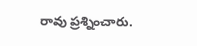రావు ప్రశ్నించారు.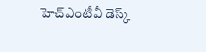హెచ్ఎంటీవీ డెస్క్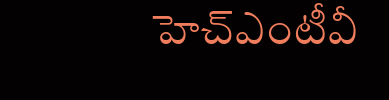హెచ్ఎంటీవీ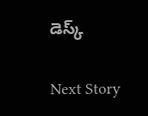డెస్క్

Next Story